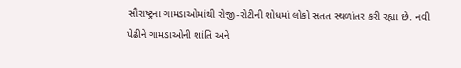સૌરાષ્ટ્રના ગામડાઓમાંથી રોજી-રોટીની શોધમાં લોકો સતત સ્થળાંતર કરી રહ્યા છે. નવી પેઢીને ગામડાઓની શાંતિ અને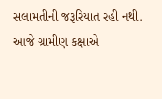સલામતીની જરૂરિયાત રહી નથી. આજે ગ્રામીણ કક્ષાએ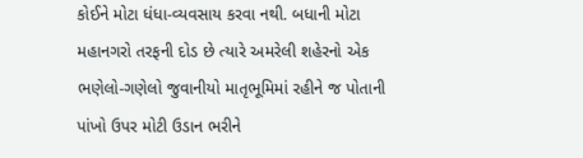કોઈને મોટા ધંધા-વ્યવસાય કરવા નથી. બધાની મોટા મહાનગરો તરફની દોડ છે ત્યારે અમરેલી શહેરનો એક ભણેલો-ગણેલો જુવાનીયો માતૃભૂમિમાં રહીને જ પોતાની પાંખો ઉપર મોટી ઉડાન ભરીને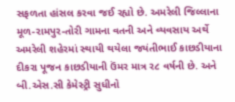સફળતા હાંસલ કરવા જઈ રહ્યો છે. અમરેલી જિલ્લાના મૂળ-રામપુર-તોરી ગામના વતની અને વ્યવસાય અર્થે અમરેલી શહેરમાં સ્થાયી થયેલા જયંતીભાઈ કાછડીયાના દીકરા પૂજન કાછડીયાની ઉંમર માત્ર ર૮ વર્ષની છે. અને બી.એસ.સી કેમેસ્ટ્રી સુધીનો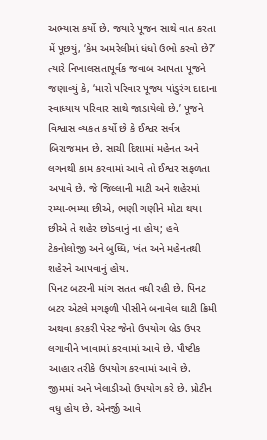અભ્યાસ કર્યો છે. જયારે પૂજન સાથે વાત કરતા મેં પૂછયું, ‘કેમ અમરેલીમાં ધંધો ઉભો કરવો છે?’ ત્યારે નિખાલસતાપૂર્વક જવાબ આપતા પૂજને જણાવ્યું કે, ‘મારો પરિવાર પૂજ્ય પાંડુરંગ દાદાના સ્વાધ્યાય પરિવાર સાથે જાડાયેલો છે.’ પૂજને વિશ્વાસ વ્યકત કર્યો છે કે ઈશ્વર સર્વત્ર બિરાજમાન છે. સાચી દિશામાં મહેનત અને લગનથી કામ કરવામાં આવે તો ઈશ્વર સફળતા અપાવે છે. જે જિલ્લાની માટી અને શહેરમાં રમ્યા-ભમ્યા છીએ, ભણી ગણીને મોટા થયા છીએ તે શહેર છોડવાનું ના હોય; હવે ટેકનોલોજી અને બુધ્ધિ, ખંત અને મહેનતથી શહેરને આપવાનું હોય.
પિનટ બટરની માંગ સતત વધી રહી છે. પિનટ બટર એટલે મગફળી પીસીને બનાવેલ ઘાટી ક્રિમી અથવા કરકરી પેસ્ટ જેનો ઉપયોગ બ્રેડ ઉપર લગાવીને ખાવામાં કરવામાં આવે છે. પૌષ્ટીક આહાર તરીકે ઉપયોગ કરવામાં આવે છે. જીમમાં અને ખેલાડીઓ ઉપયોગ કરે છે. પ્રોટીન વધુ હોય છે. એનર્જી આવે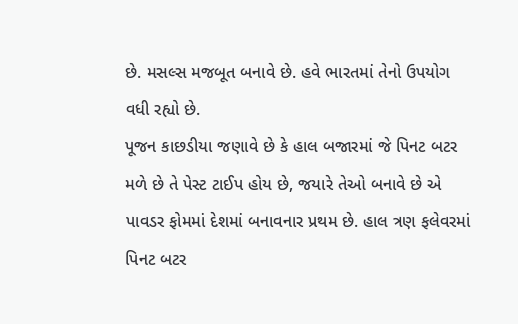છે. મસલ્સ મજબૂત બનાવે છે. હવે ભારતમાં તેનો ઉપયોગ વધી રહ્યો છે.
પૂજન કાછડીયા જણાવે છે કે હાલ બજારમાં જે પિનટ બટર મળે છે તે પેસ્ટ ટાઈપ હોય છે, જયારે તેઓ બનાવે છે એ પાવડર ફોમમાં દેશમાં બનાવનાર પ્રથમ છે. હાલ ત્રણ ફલેવરમાં પિનટ બટર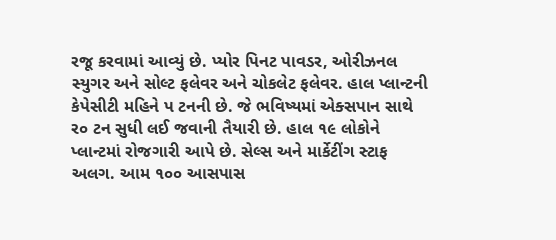રજૂ કરવામાં આવ્યું છે. પ્યોર પિનટ પાવડર, ઓરીઝનલ સ્યુગર અને સોલ્ટ ફલેવર અને ચોકલેટ ફલેવર. હાલ પ્લાન્ટની કેપેસીટી મહિને પ ટનની છે. જે ભવિષ્યમાં એક્સપાન સાથે ર૦ ટન સુધી લઈ જવાની તૈયારી છે. હાલ ૧૯ લોકોને પ્લાન્ટમાં રોજગારી આપે છે. સેલ્સ અને માર્કેટીંગ સ્ટાફ અલગ. આમ ૧૦૦ આસપાસ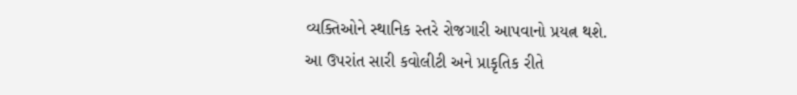વ્યક્તિઓને સ્થાનિક સ્તરે રોજગારી આપવાનો પ્રયત્ન થશે.
આ ઉપરાંત સારી કવોલીટી અને પ્રાકૃતિક રીતે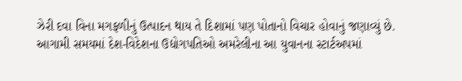ઝેરી દવા વિના મગફળીનું ઉત્પાદન થાય તે દિશામાં પણ પોતાનો વિચાર હોવાનું જણાવ્યું છે.
આગામી સમયમાં દેશ-વિદેશના ઉદ્યોગપતિઓ અમરેલીના આ યુવાનના સ્ટાર્ટઅપમાં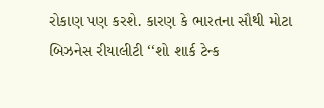રોકાણ પણ કરશે. કારણ કે ભારતના સૌથી મોટા બિઝનેસ રીયાલીટી ‘‘શો શાર્ક ટેન્ક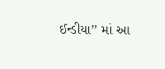ઈન્ડીયા’’ માં આ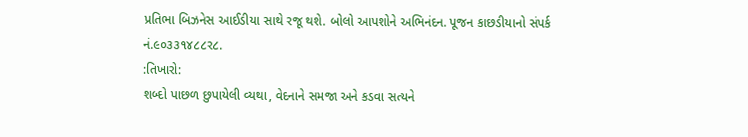પ્રતિભા બિઝનેસ આઈડીયા સાથે રજૂ થશે. બોલો આપશોને અભિનંદન. પૂજન કાછડીયાનો સંપર્ક નં.૯૦૩૩૧૪૮૮ર૮.
:તિખારો:
શબ્દો પાછળ છુપાયેલી વ્યથા, વેદનાને સમજા અને કડવા સત્યને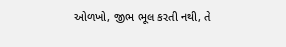ઓળખો, જીભ ભૂલ કરતી નથી, તે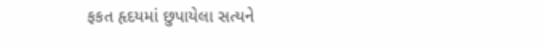ફકત હૃદયમાં છુપાયેલા સત્યને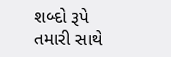શબ્દો રૂપે તમારી સાથે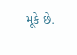મૂકે છે.